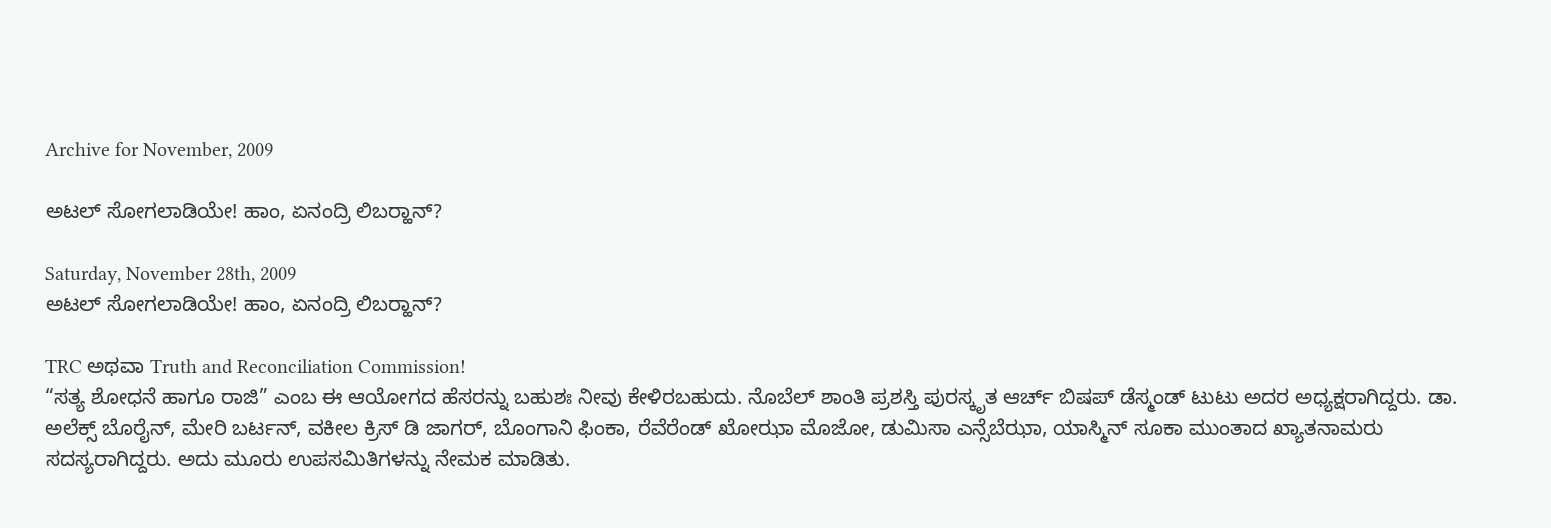Archive for November, 2009

ಅಟಲ್ ಸೋಗಲಾಡಿಯೇ! ಹಾಂ, ಏನಂದ್ರಿ ಲಿಬರ್‍ಹಾನ್?

Saturday, November 28th, 2009
ಅಟಲ್ ಸೋಗಲಾಡಿಯೇ! ಹಾಂ, ಏನಂದ್ರಿ ಲಿಬರ್‍ಹಾನ್?

TRC ಅಥವಾ Truth and Reconciliation Commission!
“ಸತ್ಯ ಶೋಧನೆ ಹಾಗೂ ರಾಜಿ” ಎಂಬ ಈ ಆಯೋಗದ ಹೆಸರನ್ನು ಬಹುಶಃ ನೀವು ಕೇಳಿರಬಹುದು. ನೊಬೆಲ್ ಶಾಂತಿ ಪ್ರಶಸ್ತಿ ಪುರಸ್ಕೃತ ಆರ್ಚ್ ಬಿಷಪ್ ಡೆಸ್ಮಂಡ್ ಟುಟು ಅದರ ಅಧ್ಯಕ್ಷರಾಗಿದ್ದರು. ಡಾ. ಅಲೆಕ್ಸ್ ಬೊರೈನ್, ಮೇರಿ ಬರ್ಟನ್, ವಕೀಲ ಕ್ರಿಸ್ ಡಿ ಜಾಗರ್, ಬೊಂಗಾನಿ ಫಿಂಕಾ, ರೆವೆರೆಂಡ್ ಖೋಝಾ ಮೊಜೋ, ಡುಮಿಸಾ ಎನ್ಸೆಬೆಝಾ, ಯಾಸ್ಮಿನ್ ಸೂಕಾ ಮುಂತಾದ ಖ್ಯಾತನಾಮರು ಸದಸ್ಯರಾಗಿದ್ದರು. ಅದು ಮೂರು ಉಪಸಮಿತಿಗಳನ್ನು ನೇಮಕ ಮಾಡಿತು.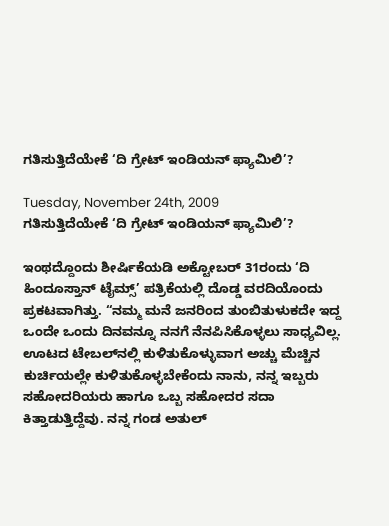ಗತಿಸುತ್ತಿದೆಯೇಕೆ ‘ದಿ ಗ್ರೇಟ್ ಇಂಡಿಯನ್ ಫ್ಯಾಮಿಲಿ’?

Tuesday, November 24th, 2009
ಗತಿಸುತ್ತಿದೆಯೇಕೆ ‘ದಿ ಗ್ರೇಟ್ ಇಂಡಿಯನ್ ಫ್ಯಾಮಿಲಿ’?

ಇಂಥದ್ದೊಂದು ಶೀರ್ಷಿಕೆಯಡಿ ಅಕ್ಟೋಬರ್ 31ರಂದು ‘ದಿ ಹಿಂದೂಸ್ತಾನ್ ಟೈಮ್ಸ್’ ಪತ್ರಿಕೆಯಲ್ಲಿ ದೊಡ್ಡ ವರದಿಯೊಂದು ಪ್ರಕಟವಾಗಿತ್ತು. “ನಮ್ಮ ಮನೆ ಜನರಿಂದ ತುಂಬಿತುಳುಕದೇ ಇದ್ದ ಒಂದೇ ಒಂದು ದಿನವನ್ನೂ ನನಗೆ ನೆನಪಿಸಿಕೊಳ್ಳಲು ಸಾಧ್ಯವಿಲ್ಲ. ಊಟದ ಟೇಬಲ್‌ನಲ್ಲಿ ಕುಳಿತುಕೊಳ್ಳುವಾಗ ಅಚ್ಚು ಮೆಚ್ಚಿನ ಕುರ್ಚಿಯಲ್ಲೇ ಕುಳಿತುಕೊಳ್ಳಬೇಕೆಂದು ನಾನು, ನನ್ನ ಇಬ್ಬರು ಸಹೋದರಿಯರು ಹಾಗೂ ಒಬ್ಬ ಸಹೋದರ ಸದಾ ಕಿತ್ತಾಡುತ್ತಿದ್ದೆವು. ನನ್ನ ಗಂಡ ಅತುಲ್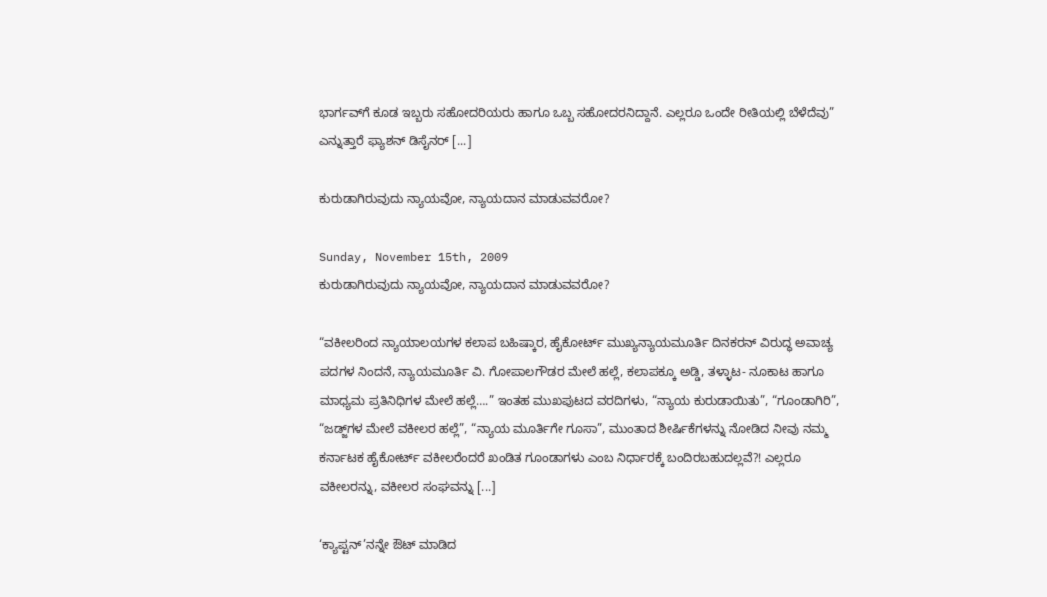ಭಾರ್ಗವ್‌ಗೆ ಕೂಡ ಇಬ್ಬರು ಸಹೋದರಿಯರು ಹಾಗೂ ಒಬ್ಬ ಸಹೋದರನಿದ್ದಾನೆ. ಎಲ್ಲರೂ ಒಂದೇ ರೀತಿಯಲ್ಲಿ ಬೆಳೆದೆವು” ಎನ್ನುತ್ತಾರೆ ಫ್ಯಾಶನ್ ಡಿಸೈನರ್ [...]

ಕುರುಡಾಗಿರುವುದು ನ್ಯಾಯವೋ, ನ್ಯಾಯದಾನ ಮಾಡುವವರೋ?

Sunday, November 15th, 2009
ಕುರುಡಾಗಿರುವುದು ನ್ಯಾಯವೋ, ನ್ಯಾಯದಾನ ಮಾಡುವವರೋ?

“ವಕೀಲರಿಂದ ನ್ಯಾಯಾಲಯಗಳ ಕಲಾಪ ಬಹಿಷ್ಕಾರ, ಹೈಕೋರ್ಟ್ ಮುಖ್ಯನ್ಯಾಯಮೂರ್ತಿ ದಿನಕರನ್ ವಿರುದ್ಧ ಅವಾಚ್ಯ ಪದಗಳ ನಿಂದನೆ, ನ್ಯಾಯಮೂರ್ತಿ ವಿ. ಗೋಪಾಲಗೌಡರ ಮೇಲೆ ಹಲ್ಲೆ, ಕಲಾಪಕ್ಕೂ ಅಡ್ಡಿ, ತಳ್ಳಾಟ- ನೂಕಾಟ ಹಾಗೂ ಮಾಧ್ಯಮ ಪ್ರತಿನಿಧಿಗಳ ಮೇಲೆ ಹಲ್ಲೆ….” ಇಂತಹ ಮುಖಪುಟದ ವರದಿಗಳು, “ನ್ಯಾಯ ಕುರುಡಾಯಿತು”, “ಗೂಂಡಾಗಿರಿ”, “ಜಡ್ಜ್‌ಗಳ ಮೇಲೆ ವಕೀಲರ ಹಲ್ಲೆ”, “ನ್ಯಾಯ ಮೂರ್ತಿಗೇ ಗೂಸಾ”, ಮುಂತಾದ ಶೀರ್ಷಿಕೆಗಳನ್ನು ನೋಡಿದ ನೀವು ನಮ್ಮ ಕರ್ನಾಟಕ ಹೈಕೋರ್ಟ್ ವಕೀಲರೆಂದರೆ ಖಂಡಿತ ಗೂಂಡಾಗಳು ಎಂಬ ನಿರ್ಧಾರಕ್ಕೆ ಬಂದಿರಬಹುದಲ್ಲವೆ?! ಎಲ್ಲರೂ ವಕೀಲರನ್ನು, ವಕೀಲರ ಸಂಘವನ್ನು [...]

‘ಕ್ಯಾಪ್ಟನ್’ನನ್ನೇ ಔಟ್ ಮಾಡಿದ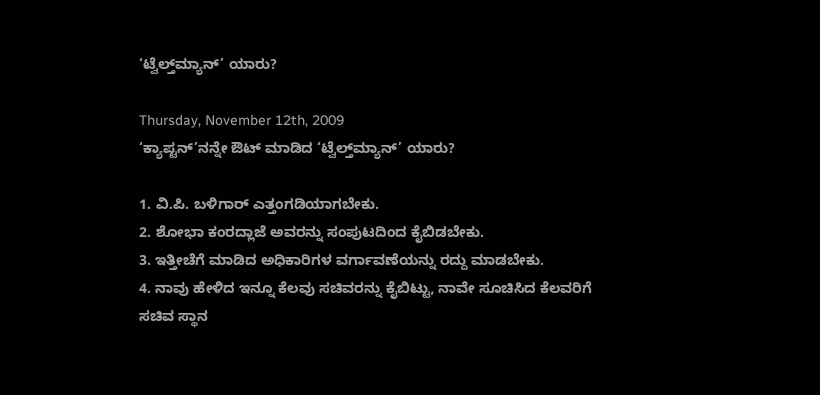‘ಟ್ವೆಲ್ತ್‌ಮ್ಯಾನ್’ ಯಾರು?

Thursday, November 12th, 2009
‘ಕ್ಯಾಪ್ಟನ್’ನನ್ನೇ ಔಟ್ ಮಾಡಿದ ‘ಟ್ವೆಲ್ತ್‌ಮ್ಯಾನ್’ ಯಾರು?

1. ವಿ.ಪಿ. ಬಳಿಗಾರ್ ಎತ್ತಂಗಡಿಯಾಗಬೇಕು.
2. ಶೋಭಾ ಕಂರದ್ಲಾಜೆ ಅವರನ್ನು ಸಂಪುಟದಿಂದ ಕೈಬಿಡಬೇಕು.
3. ಇತ್ತೀಚೆಗೆ ಮಾಡಿದ ಅಧಿಕಾರಿಗಳ ವರ್ಗಾವಣೆಯನ್ನು ರದ್ದು ಮಾಡಬೇಕು.
4. ನಾವು ಹೇಳಿದ ಇನ್ನೂ ಕೆಲವು ಸಚಿವರನ್ನು ಕೈಬಿಟ್ಟು, ನಾವೇ ಸೂಚಿಸಿದ ಕೆಲವರಿಗೆ ಸಚಿವ ಸ್ಥಾನ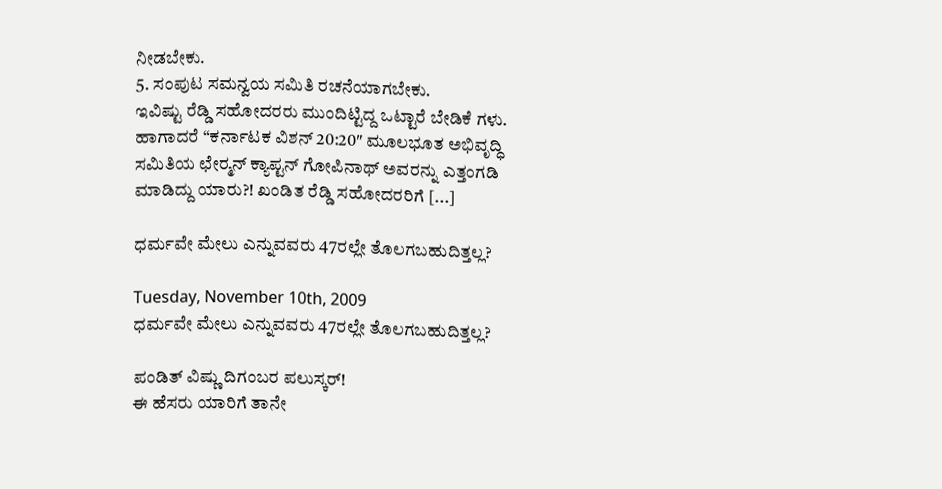ನೀಡಬೇಕು.
5. ಸಂಪುಟ ಸಮನ್ವಯ ಸಮಿತಿ ರಚನೆಯಾಗಬೇಕು.
ಇವಿಷ್ಟು ರೆಡ್ಡಿ ಸಹೋದರರು ಮುಂದಿಟ್ಟಿದ್ದ ಒಟ್ಟಾರೆ ಬೇಡಿಕೆ ಗಳು. ಹಾಗಾದರೆ “ಕರ್ನಾಟಕ ವಿಶನ್ 20:20″ ಮೂಲಭೂತ ಅಭಿವೃದ್ಧಿ ಸಮಿತಿಯ ಛೇರ್‍ಮನ್ ಕ್ಯಾಪ್ಟನ್ ಗೋಪಿನಾಥ್ ಅವರನ್ನು ಎತ್ತಂಗಡಿ ಮಾಡಿದ್ದು ಯಾರು?! ಖಂಡಿತ ರೆಡ್ಡಿ ಸಹೋದರರಿಗೆ [...]

ಧರ್ಮವೇ ಮೇಲು ಎನ್ನುವವರು 47ರಲ್ಲೇ ತೊಲಗಬಹುದಿತ್ತಲ್ಲ?

Tuesday, November 10th, 2009
ಧರ್ಮವೇ ಮೇಲು ಎನ್ನುವವರು 47ರಲ್ಲೇ ತೊಲಗಬಹುದಿತ್ತಲ್ಲ?

ಪಂಡಿತ್ ವಿಷ್ಣು ದಿಗಂಬರ ಪಲುಸ್ಕರ್!
ಈ ಹೆಸರು ಯಾರಿಗೆ ತಾನೇ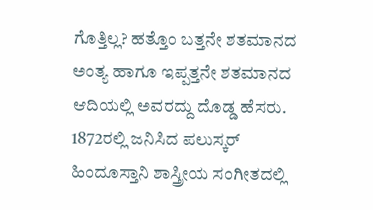ಗೊತ್ತಿಲ್ಲ? ಹತ್ತೊಂ ಬತ್ತನೇ ಶತಮಾನದ ಅಂತ್ಯ ಹಾಗೂ ಇಪ್ಪತ್ತನೇ ಶತಮಾನದ ಆದಿಯಲ್ಲಿ ಅವರದ್ದು ದೊಡ್ಡ ಹೆಸರು. 1872ರಲ್ಲಿ ಜನಿಸಿದ ಪಲುಸ್ಕರ್ ಹಿಂದೂಸ್ತಾನಿ ಶಾಸ್ತ್ರೀಯ ಸಂಗೀತದಲ್ಲಿ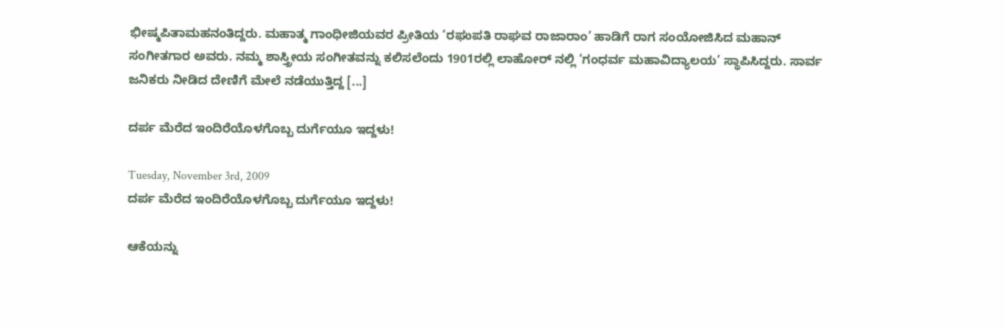ಭೀಷ್ಮಪಿತಾಮಹನಂತಿದ್ದರು. ಮಹಾತ್ಮ ಗಾಂಧೀಜಿಯವರ ಪ್ರೀತಿಯ ‘ರಘುಪತಿ ರಾಘವ ರಾಜಾರಾಂ’ ಹಾಡಿಗೆ ರಾಗ ಸಂಯೋಜಿಸಿದ ಮಹಾನ್ ಸಂಗೀತಗಾರ ಅವರು. ನಮ್ಮ ಶಾಸ್ತ್ರೀಯ ಸಂಗೀತವನ್ನು ಕಲಿಸಲೆಂದು 1901ರಲ್ಲಿ ಲಾಹೋರ್ ನಲ್ಲಿ ‘ಗಂಧರ್ವ ಮಹಾವಿದ್ಯಾಲಯ’ ಸ್ಥಾಪಿಸಿದ್ದರು. ಸಾರ್ವ ಜನಿಕರು ನೀಡಿದ ದೇಣಿಗೆ ಮೇಲೆ ನಡೆಯುತ್ತಿದ್ದ [...]

ದರ್ಪ ಮೆರೆದ ಇಂದಿರೆಯೊಳಗೊಬ್ಬ ದುರ್ಗೆಯೂ ಇದ್ದಳು!

Tuesday, November 3rd, 2009
ದರ್ಪ ಮೆರೆದ ಇಂದಿರೆಯೊಳಗೊಬ್ಬ ದುರ್ಗೆಯೂ ಇದ್ದಳು!

ಆಕೆಯನ್ನು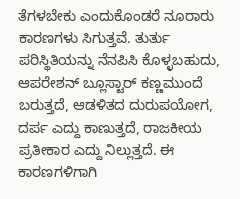ತೆಗಳಬೇಕು ಎಂದುಕೊಂಡರೆ ನೂರಾರು ಕಾರಣಗಳು ಸಿಗುತ್ತವೆ. ತುರ್ತು ಪರಿಸ್ಥಿತಿಯನ್ನು ನೆನಪಿಸಿ ಕೊಳ್ಳಬಹುದು, ಆಪರೇಶನ್ ಬ್ಲೂಸ್ಟಾರ್ ಕಣ್ಣಮುಂದೆ ಬರುತ್ತದೆ, ಆಡಳಿತದ ದುರುಪಯೋಗ, ದರ್ಪ ಎದ್ದು ಕಾಣುತ್ತದೆ, ರಾಜಕೀಯ ಪ್ರತೀಕಾರ ಎದ್ದು ನಿಲ್ಲುತ್ತದೆ. ಈ ಕಾರಣಗಳಿಗಾಗಿ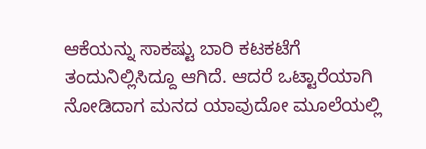ಆಕೆಯನ್ನು ಸಾಕಷ್ಟು ಬಾರಿ ಕಟಕಟೆಗೆ ತಂದುನಿಲ್ಲಿಸಿದ್ದೂ ಆಗಿದೆ. ಆದರೆ ಒಟ್ಟಾರೆಯಾಗಿ ನೋಡಿದಾಗ ಮನದ ಯಾವುದೋ ಮೂಲೆಯಲ್ಲಿ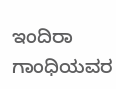ಇಂದಿರಾ ಗಾಂಧಿಯವರ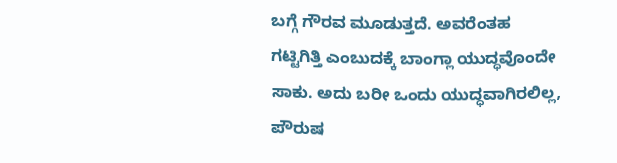ಬಗ್ಗೆ ಗೌರವ ಮೂಡುತ್ತದೆ. ಅವರೆಂತಹ ಗಟ್ಟಿಗಿತ್ತಿ ಎಂಬುದಕ್ಕೆ ಬಾಂಗ್ಲಾ ಯುದ್ಧವೊಂದೇ ಸಾಕು. ಅದು ಬರೀ ಒಂದು ಯುದ್ಧವಾಗಿರಲಿಲ್ಲ, ಪೌರುಷ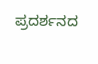ಪ್ರದರ್ಶನದ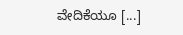ವೇದಿಕೆಯೂ [...]